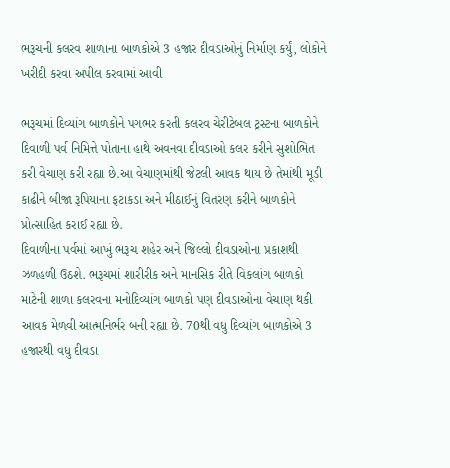ભરૂચની કલરવ શાળાના બાળકોએ 3 હજાર દીવડાઓનું નિર્માણ કર્યું, લોકોને ખરીદી કરવા અપીલ કરવામાં આવી

ભરૂચમાં દિવ્યાંગ બાળકોને પગભર કરતી કલરવ ચેરીટેબલ ટ્રસ્ટના બાળકોને દિવાળી પર્વ નિમિત્તે પોતાના હાથે અવનવા દીવડાઓ કલર કરીને સુશોભિત કરી વેચાણ કરી રહ્યા છે.આ વેચાણમાંથી જેટલી આવક થાય છે તેમાંથી મૂડી કાઢીને બીજા રૂપિયાના ફટાકડા અને મીઠાઈનું વિતરણ કરીને બાળકોને પ્રોત્સાહિત કરાઈ રહ્યા છે.
દિવાળીના પર્વમાં આખું ભરૂચ શહેર અને જિલ્લો દીવડાઓના પ્રકાશથી ઝળહળી ઉઠશે. ભરૂચમાં શારીરીક અને માનસિક રીતે વિકલાંગ બાળકો માટેની શાળા કલરવના મનોદિવ્યાંગ બાળકો પણ દીવડાઓના વેચાણ થકી આવક મેળવી આત્મનિર્ભર બની રહ્યા છે. 70થી વધુ દિવ્યાંગ બાળકોએ 3 હજારથી વધુ દીવડા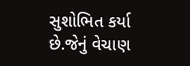સુશોભિત કર્યા છે.જેનું વેચાણ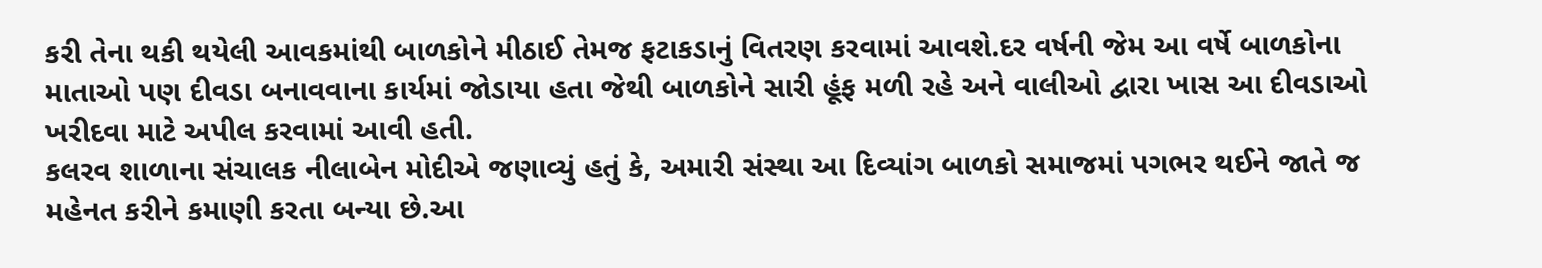કરી તેના થકી થયેલી આવકમાંથી બાળકોને મીઠાઈ તેમજ ફટાકડાનું વિતરણ કરવામાં આવશે.દર વર્ષની જેમ આ વર્ષે બાળકોના માતાઓ પણ દીવડા બનાવવાના કાર્યમાં જોડાયા હતા જેથી બાળકોને સારી હૂંફ મળી રહે અને વાલીઓ દ્વારા ખાસ આ દીવડાઓ ખરીદવા માટે અપીલ કરવામાં આવી હતી.
કલરવ શાળાના સંચાલક નીલાબેન મોદીએ જણાવ્યું હતું કે, અમારી સંસ્થા આ દિવ્યાંગ બાળકો સમાજમાં પગભર થઈને જાતે જ મહેનત કરીને કમાણી કરતા બન્યા છે.આ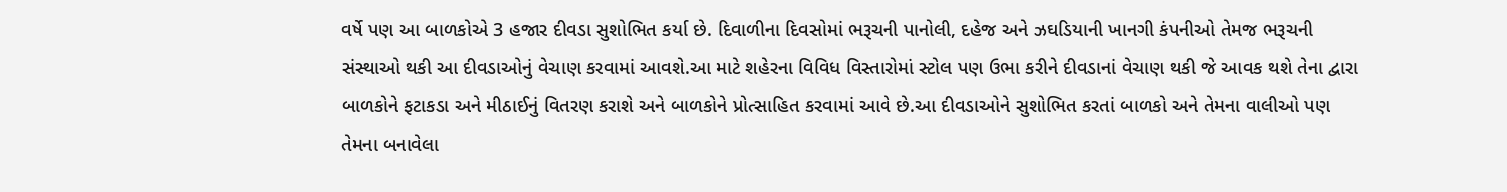વર્ષે પણ આ બાળકોએ 3 હજાર દીવડા સુશોભિત કર્યા છે. દિવાળીના દિવસોમાં ભરૂચની પાનોલી, દહેજ અને ઝઘડિયાની ખાનગી કંપનીઓ તેમજ ભરૂચની સંસ્થાઓ થકી આ દીવડાઓનું વેચાણ કરવામાં આવશે.આ માટે શહેરના વિવિધ વિસ્તારોમાં સ્ટોલ પણ ઉભા કરીને દીવડાનાં વેચાણ થકી જે આવક થશે તેના દ્વારા બાળકોને ફટાકડા અને મીઠાઈનું વિતરણ કરાશે અને બાળકોને પ્રોત્સાહિત કરવામાં આવે છે.આ દીવડાઓને સુશોભિત કરતાં બાળકો અને તેમના વાલીઓ પણ તેમના બનાવેલા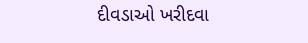દીવડાઓ ખરીદવા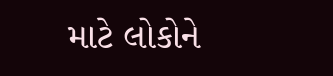માટે લોકોને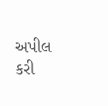અપીલ કરી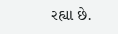રહ્યા છે.